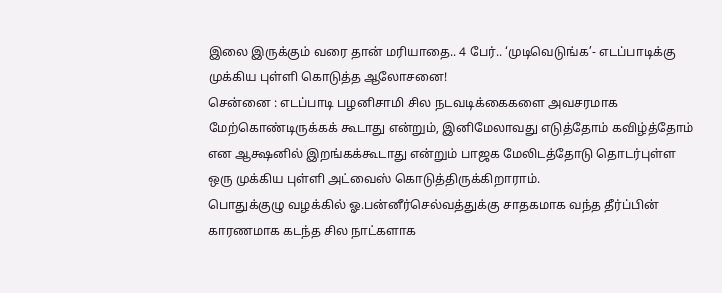இலை இருக்கும் வரை தான் மரியாதை.. 4 பேர்.. ‘முடிவெடுங்க’- எடப்பாடிக்கு முக்கிய புள்ளி கொடுத்த ஆலோசனை!
சென்னை : எடப்பாடி பழனிசாமி சில நடவடிக்கைகளை அவசரமாக மேற்கொண்டிருக்கக் கூடாது என்றும், இனிமேலாவது எடுத்தோம் கவிழ்த்தோம் என ஆக்ஷனில் இறங்கக்கூடாது என்றும் பாஜக மேலிடத்தோடு தொடர்புள்ள ஒரு முக்கிய புள்ளி அட்வைஸ் கொடுத்திருக்கிறாராம்.
பொதுக்குழு வழக்கில் ஓ.பன்னீர்செல்வத்துக்கு சாதகமாக வந்த தீர்ப்பின் காரணமாக கடந்த சில நாட்களாக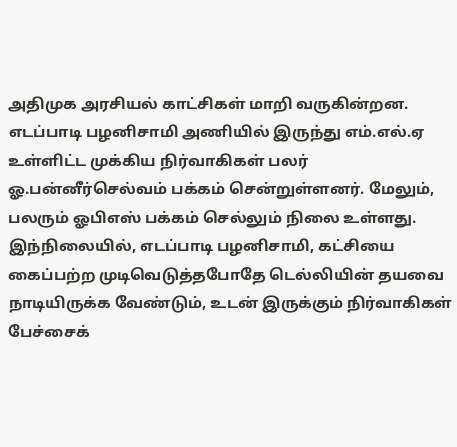அதிமுக அரசியல் காட்சிகள் மாறி வருகின்றன.
எடப்பாடி பழனிசாமி அணியில் இருந்து எம்.எல்.ஏ உள்ளிட்ட முக்கிய நிர்வாகிகள் பலர் ஓ.பன்னீர்செல்வம் பக்கம் சென்றுள்ளனர். மேலும், பலரும் ஓபிஎஸ் பக்கம் செல்லும் நிலை உள்ளது.
இந்நிலையில், எடப்பாடி பழனிசாமி, கட்சியை கைப்பற்ற முடிவெடுத்தபோதே டெல்லியின் தயவை நாடியிருக்க வேண்டும், உடன் இருக்கும் நிர்வாகிகள் பேச்சைக்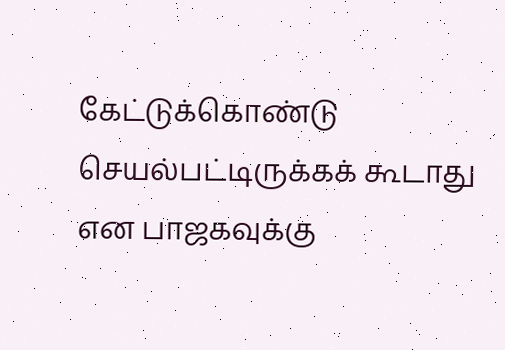கேட்டுக்கொண்டு செயல்பட்டிருக்கக் கூடாது என பாஜகவுக்கு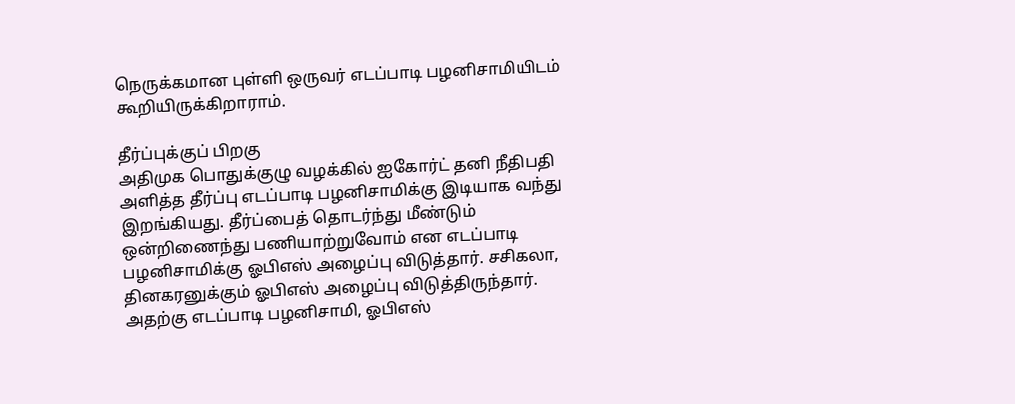நெருக்கமான புள்ளி ஒருவர் எடப்பாடி பழனிசாமியிடம் கூறியிருக்கிறாராம்.

தீர்ப்புக்குப் பிறகு
அதிமுக பொதுக்குழு வழக்கில் ஐகோர்ட் தனி நீதிபதி அளித்த தீர்ப்பு எடப்பாடி பழனிசாமிக்கு இடியாக வந்து இறங்கியது. தீர்ப்பைத் தொடர்ந்து மீண்டும் ஒன்றிணைந்து பணியாற்றுவோம் என எடப்பாடி பழனிசாமிக்கு ஓபிஎஸ் அழைப்பு விடுத்தார். சசிகலா, தினகரனுக்கும் ஓபிஎஸ் அழைப்பு விடுத்திருந்தார். அதற்கு எடப்பாடி பழனிசாமி, ஓபிஎஸ்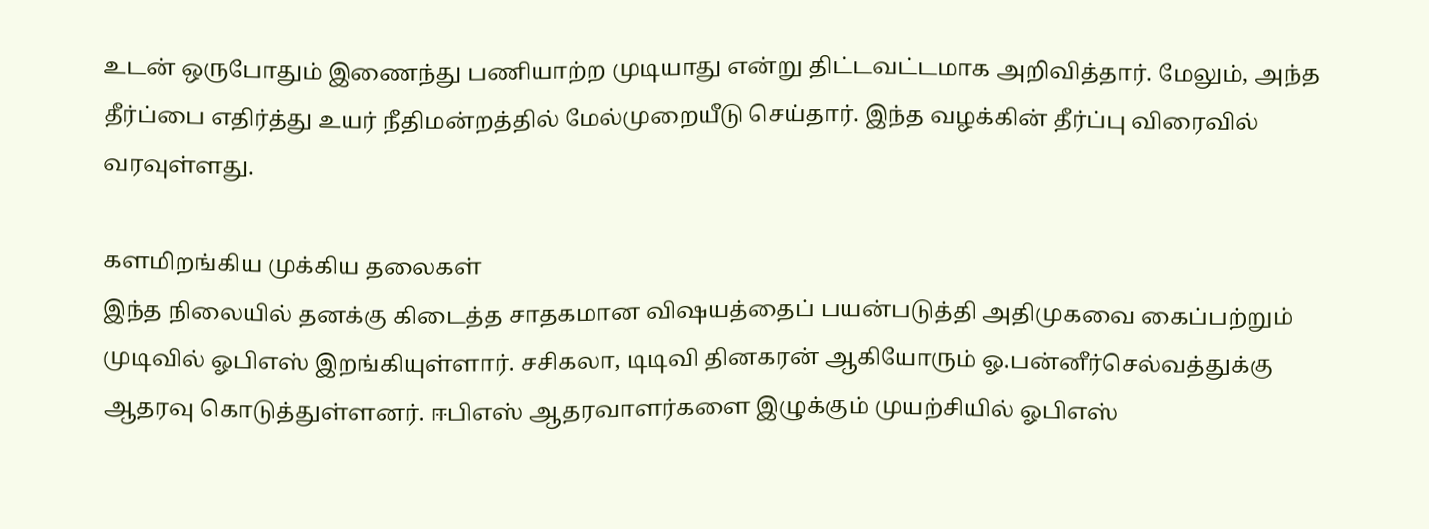உடன் ஒருபோதும் இணைந்து பணியாற்ற முடியாது என்று திட்டவட்டமாக அறிவித்தார். மேலும், அந்த தீர்ப்பை எதிர்த்து உயர் நீதிமன்றத்தில் மேல்முறையீடு செய்தார். இந்த வழக்கின் தீர்ப்பு விரைவில் வரவுள்ளது.

களமிறங்கிய முக்கிய தலைகள்
இந்த நிலையில் தனக்கு கிடைத்த சாதகமான விஷயத்தைப் பயன்படுத்தி அதிமுகவை கைப்பற்றும் முடிவில் ஓபிஎஸ் இறங்கியுள்ளார். சசிகலா, டிடிவி தினகரன் ஆகியோரும் ஓ.பன்னீர்செல்வத்துக்கு ஆதரவு கொடுத்துள்ளனர். ஈபிஎஸ் ஆதரவாளர்களை இழுக்கும் முயற்சியில் ஓபிஎஸ்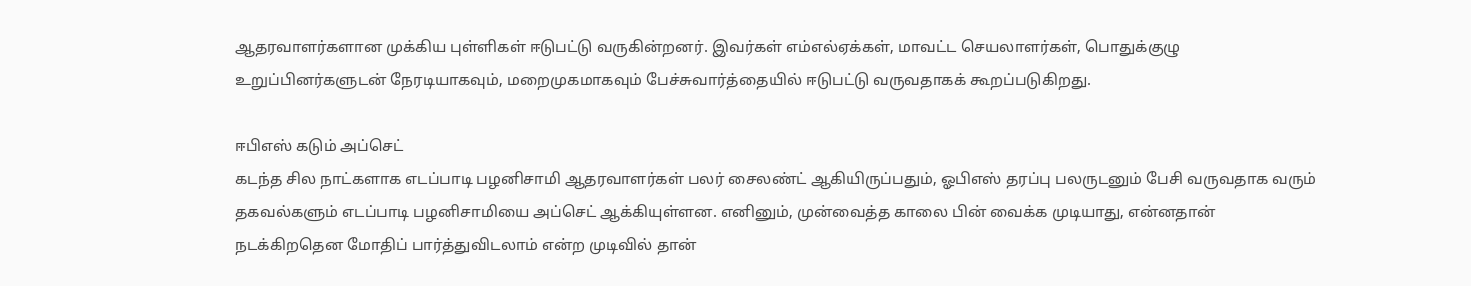ஆதரவாளர்களான முக்கிய புள்ளிகள் ஈடுபட்டு வருகின்றனர். இவர்கள் எம்எல்ஏக்கள், மாவட்ட செயலாளர்கள், பொதுக்குழு உறுப்பினர்களுடன் நேரடியாகவும், மறைமுகமாகவும் பேச்சுவார்த்தையில் ஈடுபட்டு வருவதாகக் கூறப்படுகிறது.

ஈபிஎஸ் கடும் அப்செட்
கடந்த சில நாட்களாக எடப்பாடி பழனிசாமி ஆதரவாளர்கள் பலர் சைலண்ட் ஆகியிருப்பதும், ஓபிஎஸ் தரப்பு பலருடனும் பேசி வருவதாக வரும் தகவல்களும் எடப்பாடி பழனிசாமியை அப்செட் ஆக்கியுள்ளன. எனினும், முன்வைத்த காலை பின் வைக்க முடியாது, என்னதான் நடக்கிறதென மோதிப் பார்த்துவிடலாம் என்ற முடிவில் தான்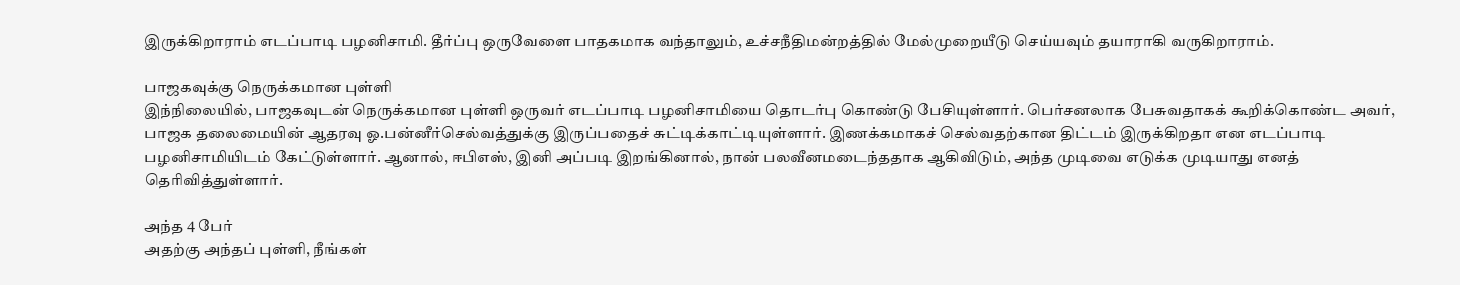இருக்கிறாராம் எடப்பாடி பழனிசாமி. தீர்ப்பு ஒருவேளை பாதகமாக வந்தாலும், உச்சநீதிமன்றத்தில் மேல்முறையீடு செய்யவும் தயாராகி வருகிறாராம்.

பாஜகவுக்கு நெருக்கமான புள்ளி
இந்நிலையில், பாஜகவுடன் நெருக்கமான புள்ளி ஒருவர் எடப்பாடி பழனிசாமியை தொடர்பு கொண்டு பேசியுள்ளார். பெர்சனலாக பேசுவதாகக் கூறிக்கொண்ட அவர், பாஜக தலைமையின் ஆதரவு ஓ.பன்னீர்செல்வத்துக்கு இருப்பதைச் சுட்டிக்காட்டியுள்ளார். இணக்கமாகச் செல்வதற்கான திட்டம் இருக்கிறதா என எடப்பாடி பழனிசாமியிடம் கேட்டுள்ளார். ஆனால், ஈபிஎஸ், இனி அப்படி இறங்கினால், நான் பலவீனமடைந்ததாக ஆகிவிடும், அந்த முடிவை எடுக்க முடியாது எனத் தெரிவித்துள்ளார்.

அந்த 4 பேர்
அதற்கு அந்தப் புள்ளி, நீங்கள்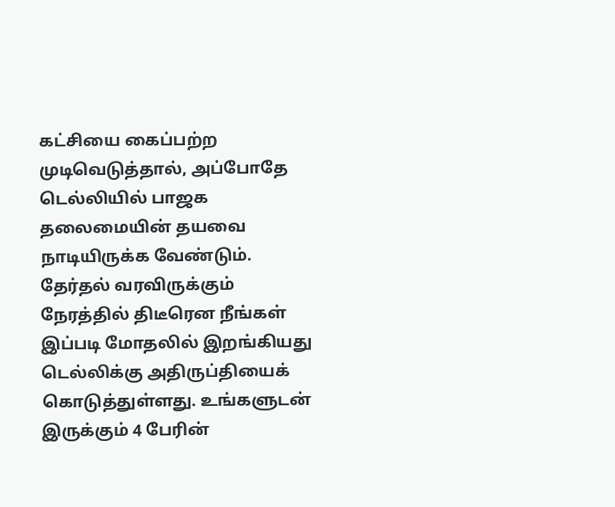கட்சியை கைப்பற்ற முடிவெடுத்தால், அப்போதே டெல்லியில் பாஜக தலைமையின் தயவை நாடியிருக்க வேண்டும். தேர்தல் வரவிருக்கும் நேரத்தில் திடீரென நீங்கள் இப்படி மோதலில் இறங்கியது டெல்லிக்கு அதிருப்தியைக் கொடுத்துள்ளது. உங்களுடன் இருக்கும் 4 பேரின்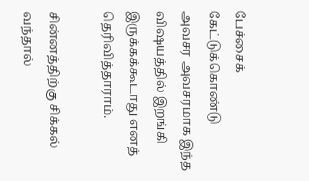பேச்சைக் கேட்டுக்கொண்டு அவசர அவசரமாக இந்த விஷயத்தில் இறங்கி இருக்கக்கூடாது எனத் தெரிவித்தாராம்.

சின்னத்திற்கு சிக்கல் வந்தால்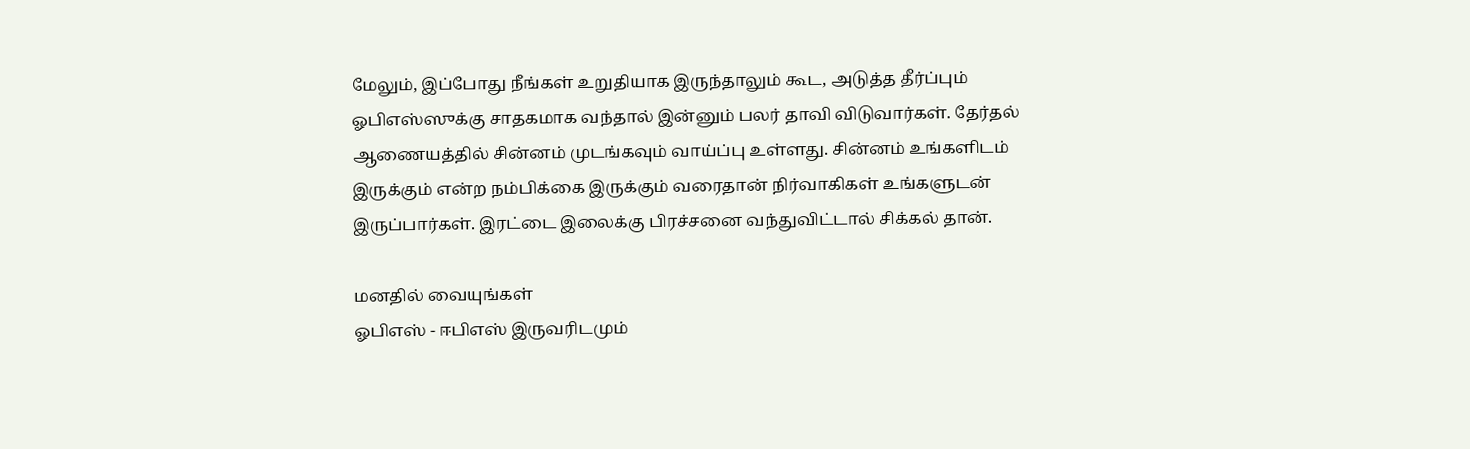மேலும், இப்போது நீங்கள் உறுதியாக இருந்தாலும் கூட, அடுத்த தீர்ப்பும் ஓபிஎஸ்ஸுக்கு சாதகமாக வந்தால் இன்னும் பலர் தாவி விடுவார்கள். தேர்தல் ஆணையத்தில் சின்னம் முடங்கவும் வாய்ப்பு உள்ளது. சின்னம் உங்களிடம் இருக்கும் என்ற நம்பிக்கை இருக்கும் வரைதான் நிர்வாகிகள் உங்களுடன் இருப்பார்கள். இரட்டை இலைக்கு பிரச்சனை வந்துவிட்டால் சிக்கல் தான்.

மனதில் வையுங்கள்
ஓபிஎஸ் - ஈபிஎஸ் இருவரிடமும்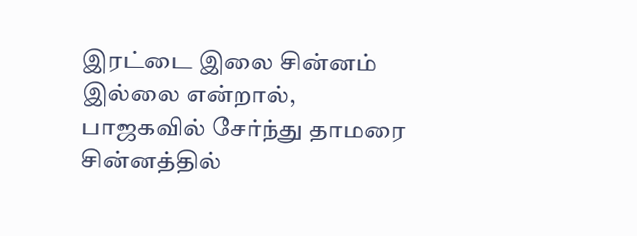இரட்டை இலை சின்னம் இல்லை என்றால், பாஜகவில் சேர்ந்து தாமரை சின்னத்தில்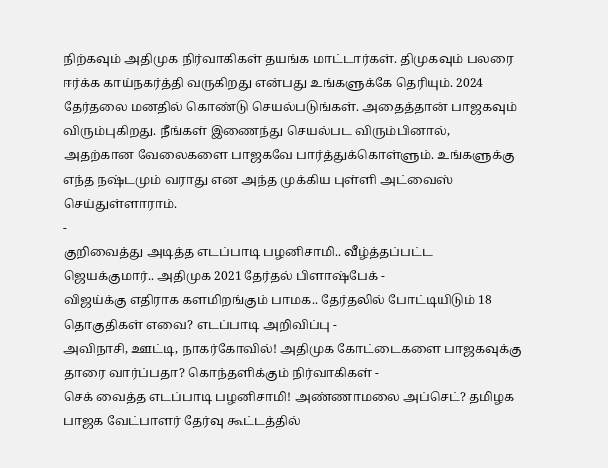நிற்கவும் அதிமுக நிர்வாகிகள் தயங்க மாட்டார்கள். திமுகவும் பலரை ஈர்க்க காய்நகர்த்தி வருகிறது என்பது உங்களுக்கே தெரியும். 2024 தேர்தலை மனதில் கொண்டு செயல்படுங்கள். அதைத்தான் பாஜகவும் விரும்புகிறது. நீங்கள் இணைந்து செயல்பட விரும்பினால், அதற்கான வேலைகளை பாஜகவே பார்த்துக்கொள்ளும். உங்களுக்கு எந்த நஷ்டமும் வராது என அந்த முக்கிய புள்ளி அட்வைஸ் செய்துள்ளாராம்.
-
குறிவைத்து அடித்த எடப்பாடி பழனிசாமி.. வீழ்த்தப்பட்ட ஜெயக்குமார்.. அதிமுக 2021 தேர்தல் பிளாஷ்பேக் -
விஜய்க்கு எதிராக களமிறங்கும் பாமக.. தேர்தலில் போட்டியிடும் 18 தொகுதிகள் எவை? எடப்பாடி அறிவிப்பு -
அவிநாசி, ஊட்டி, நாகர்கோவில்! அதிமுக கோட்டைகளை பாஜகவுக்கு தாரை வார்ப்பதா? கொந்தளிக்கும் நிர்வாகிகள் -
செக் வைத்த எடப்பாடி பழனிசாமி! அண்ணாமலை அப்செட்? தமிழக பாஜக வேட்பாளர் தேர்வு கூட்டத்தில்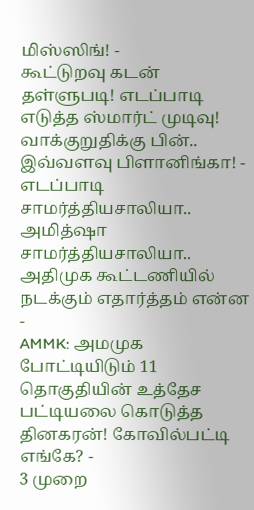மிஸ்ஸிங்! -
கூட்டுறவு கடன் தள்ளுபடி! எடப்பாடி எடுத்த ஸ்மார்ட் முடிவு! வாக்குறுதிக்கு பின்.. இவ்வளவு பிளானிங்கா! -
எடப்பாடி சாமர்த்தியசாலியா.. அமித்ஷா சாமர்த்தியசாலியா.. அதிமுக கூட்டணியில் நடக்கும் எதார்த்தம் என்ன -
AMMK: அமமுக போட்டியிடும் 11 தொகுதியின் உத்தேச பட்டியலை கொடுத்த தினகரன்! கோவில்பட்டி எங்கே? -
3 முறை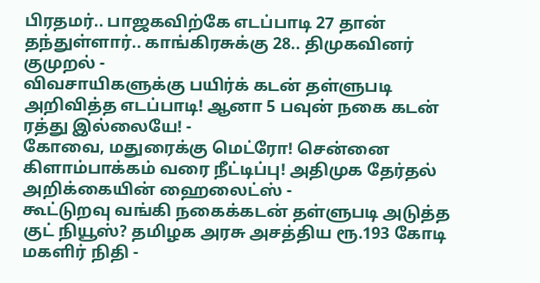பிரதமர்.. பாஜகவிற்கே எடப்பாடி 27 தான் தந்துள்ளார்.. காங்கிரசுக்கு 28.. திமுகவினர் குமுறல் -
விவசாயிகளுக்கு பயிர்க் கடன் தள்ளுபடி அறிவித்த எடப்பாடி! ஆனா 5 பவுன் நகை கடன் ரத்து இல்லையே! -
கோவை, மதுரைக்கு மெட்ரோ! சென்னை கிளாம்பாக்கம் வரை நீட்டிப்பு! அதிமுக தேர்தல் அறிக்கையின் ஹைலைட்ஸ் -
கூட்டுறவு வங்கி நகைக்கடன் தள்ளுபடி அடுத்த குட் நியூஸ்? தமிழக அரசு அசத்திய ரூ.193 கோடி மகளிர் நிதி -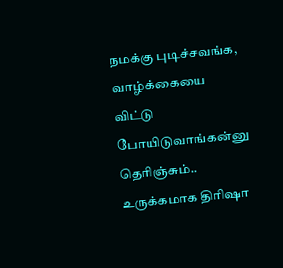நமக்கு புடிச்சவங்க, வாழ்க்கையை விட்டு போயிடுவாங்கன்னு தெரிஞ்சும்.. உருக்கமாக திரிஷா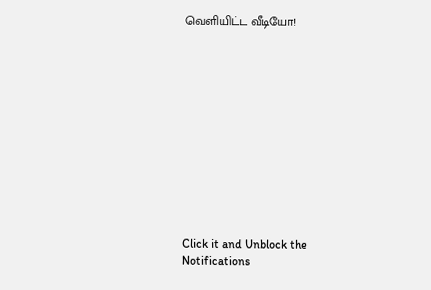வெளியிட்ட வீடியோ!












Click it and Unblock the Notifications